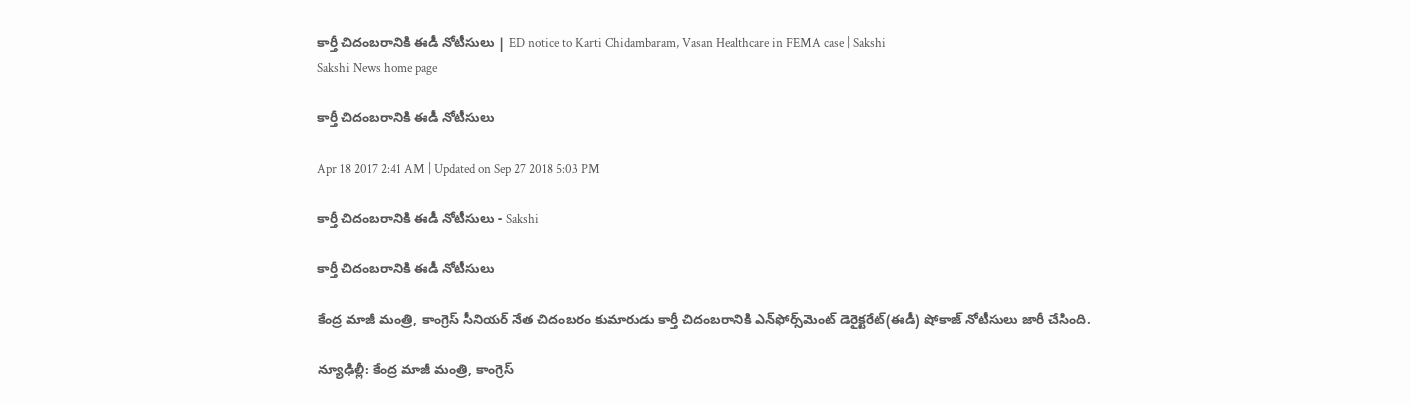కార్తీ చిదంబరానికి ఈడీ నోటీసులు | ED notice to Karti Chidambaram, Vasan Healthcare in FEMA case | Sakshi
Sakshi News home page

కార్తీ చిదంబరానికి ఈడీ నోటీసులు

Apr 18 2017 2:41 AM | Updated on Sep 27 2018 5:03 PM

కార్తీ చిదంబరానికి ఈడీ నోటీసులు - Sakshi

కార్తీ చిదంబరానికి ఈడీ నోటీసులు

కేంద్ర మాజీ మంత్రి, కాంగ్రెస్‌ సీనియర్‌ నేత చిదంబరం కుమారుడు కార్తీ చిదంబరానికి ఎన్‌ఫోర్స్‌మెంట్‌ డెరైక్టరేట్‌(ఈడీ) షోకాజ్‌ నోటీసులు జారీ చేసింది.

న్యూఢిల్లీ: కేంద్ర మాజీ మంత్రి, కాంగ్రెస్‌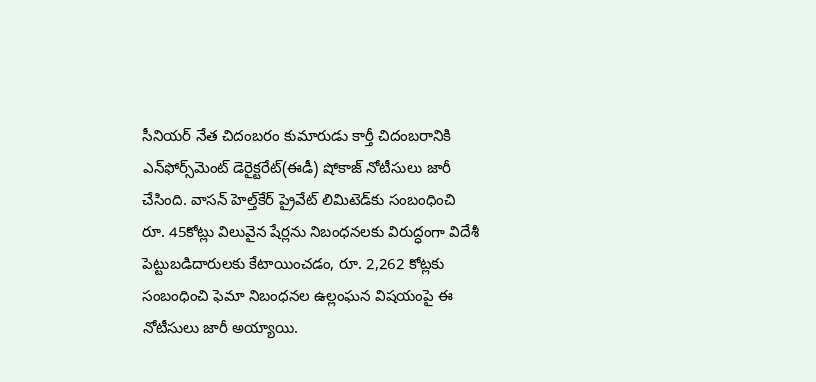సీనియర్‌ నేత చిదంబరం కుమారుడు కార్తీ చిదంబరానికి ఎన్‌ఫోర్స్‌మెంట్‌ డెరైక్టరేట్‌(ఈడీ) షోకాజ్‌ నోటీసులు జారీ చేసింది. వాసన్‌ హెల్త్‌కేర్‌ ప్రైవేట్‌ లిమిటెడ్‌కు సంబంధించి రూ. 45కోట్లు విలువైన షేర్లను నిబంధనలకు విరుద్ధంగా విదేశీ పెట్టుబడిదారులకు కేటాయించడం, రూ. 2,262 కోట్లకు సంబంధించి ఫెమా నిబంధనల ఉల్లంఘన విషయంపై ఈ నోటీసులు జారీ అయ్యాయి.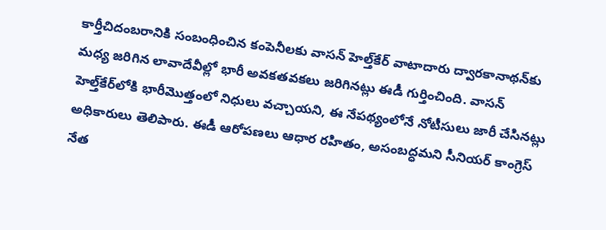కార్తీచిదంబరానికి సంబంధించిన కంపెనీలకు వాసన్‌ హెల్త్‌కేర్‌ వాటాదారు ద్వారకానాథన్‌కు మధ్య జరిగిన లావాదేవీల్లో భారీ అవకతవకలు జరిగినట్లు ఈడీ గుర్తించింది. వాసన్‌ హెల్త్‌కేర్‌లోకి భారీమొత్తంలో నిధులు వచ్చాయని, ఈ నేపథ్యంలోనే నోటీసులు జారీ చేసినట్లు అధికారులు తెలిపారు. ఈడీ ఆరోపణలు ఆధార రహితం, అసంబద్ధమని సీనియర్‌ కాంగ్రెస్‌ నేత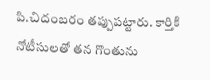పి.చిదంబరం తప్పుపట్టారు. కార్తికి నోటీసులతో తన గొంతును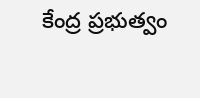కేంద్ర ప్రభుత్వం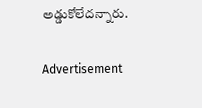అడ్డుకోలేదన్నారు.

Advertisement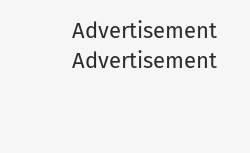Advertisement
Advertisement